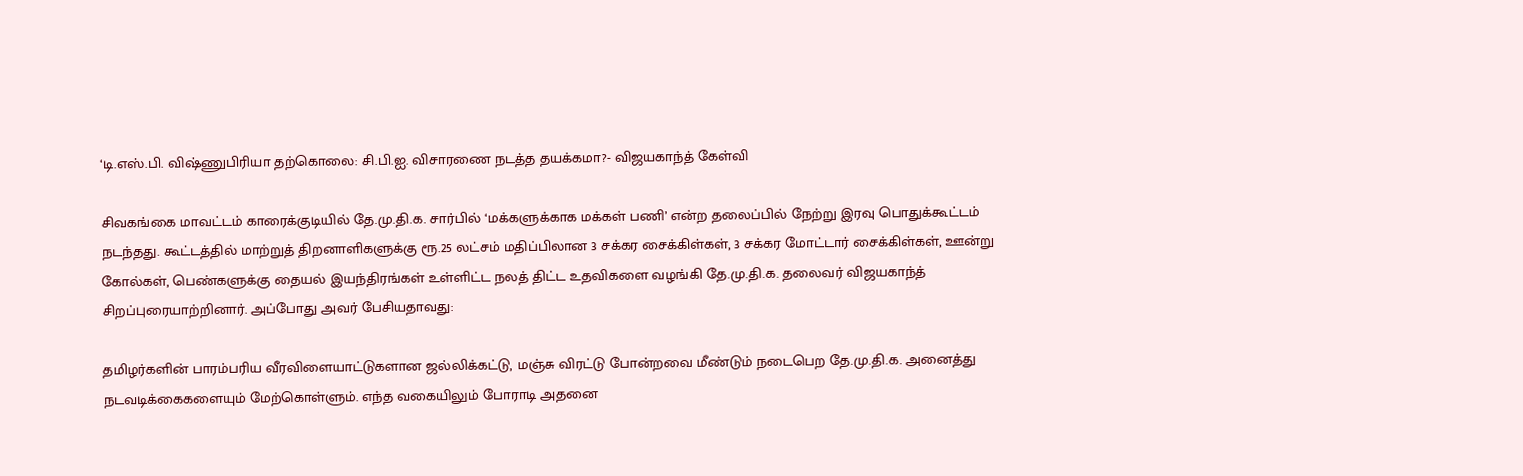‘டி.எஸ்.பி. விஷ்ணுபிரியா தற்கொலை: சி.பி.ஐ. விசாரணை நடத்த தயக்கமா?- விஜயகாந்த் கேள்வி

சிவகங்கை மாவட்டம் காரைக்குடியில் தே.மு.தி.க. சார்பில் ‘மக்களுக்காக மக்கள் பணி’ என்ற தலைப்பில் நேற்று இரவு பொதுக்கூட்டம் நடந்தது. கூட்டத்தில் மாற்றுத் திறனாளிகளுக்கு ரூ.25 லட்சம் மதிப்பிலான 3 சக்கர சைக்கிள்கள், 3 சக்கர மோட்டார் சைக்கிள்கள், ஊன்று கோல்கள், பெண்களுக்கு தையல் இயந்திரங்கள் உள்ளிட்ட நலத் திட்ட உதவிகளை வழங்கி தே.மு.தி.க. தலைவர் விஜயகாந்த் சிறப்புரையாற்றினார். அப்போது அவர் பேசியதாவது:

தமிழர்களின் பாரம்பரிய வீரவிளையாட்டுகளான ஜல்லிக்கட்டு, மஞ்சு விரட்டு போன்றவை மீண்டும் நடைபெற தே.மு.தி.க. அனைத்து நடவடிக்கைகளையும் மேற்கொள்ளும். எந்த வகையிலும் போராடி அதனை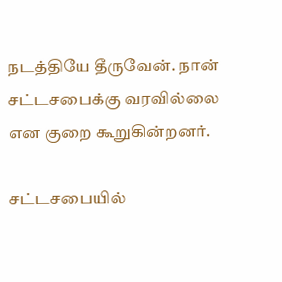நடத்தியே தீருவேன். நான் சட்டசபைக்கு வரவில்லை என குறை கூறுகின்றனர்.

சட்டசபையில்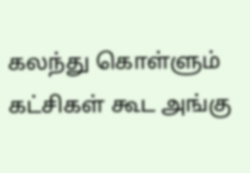கலந்து கொள்ளும் கட்சிகள் கூட அங்கு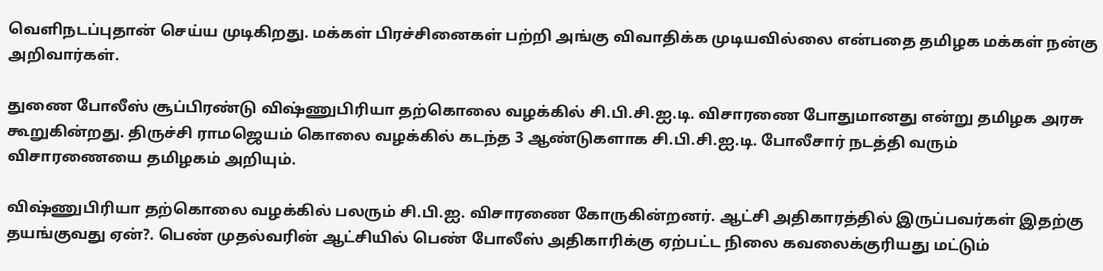வெளிநடப்புதான் செய்ய முடிகிறது. மக்கள் பிரச்சினைகள் பற்றி அங்கு விவாதிக்க முடியவில்லை என்பதை தமிழக மக்கள் நன்கு அறிவார்கள்.

துணை போலீஸ் சூப்பிரண்டு விஷ்ணுபிரியா தற்கொலை வழக்கில் சி.பி.சி.ஐ.டி. விசாரணை போதுமானது என்று தமிழக அரசு கூறுகின்றது. திருச்சி ராமஜெயம் கொலை வழக்கில் கடந்த 3 ஆண்டுகளாக சி.பி.சி.ஐ.டி. போலீசார் நடத்தி வரும் விசாரணையை தமிழகம் அறியும்.

விஷ்ணுபிரியா தற்கொலை வழக்கில் பலரும் சி.பி.ஐ. விசாரணை கோருகின்றனர். ஆட்சி அதிகாரத்தில் இருப்பவர்கள் இதற்கு தயங்குவது ஏன்?. பெண் முதல்வரின் ஆட்சியில் பெண் போலீஸ் அதிகாரிக்கு ஏற்பட்ட நிலை கவலைக்குரியது மட்டும்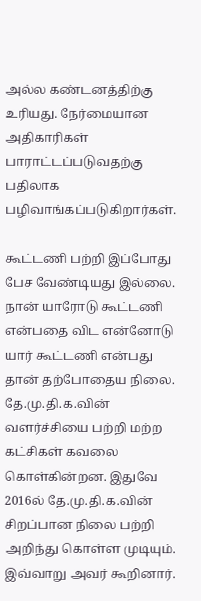அல்ல கண்டனத்திற்கு உரியது. நேர்மையான அதிகாரிகள் பாராட்டப்படுவதற்கு பதிலாக பழிவாங்கப்படுகிறார்கள்.

கூட்டணி பற்றி இப்போது பேச வேண்டியது இல்லை. நான் யாரோடு கூட்டணி என்பதை விட என்னோடு யார் கூட்டணி என்பது தான் தற்போதைய நிலை. தே.மு.தி.க.வின் வளர்ச்சியை பற்றி மற்ற கட்சிகள் கவலை கொள்கின்றன. இதுவே 2016ல் தே.மு.தி.க.வின் சிறப்பான நிலை பற்றி அறிந்து கொள்ள முடியும். இவ்வாறு அவர் கூறினார்.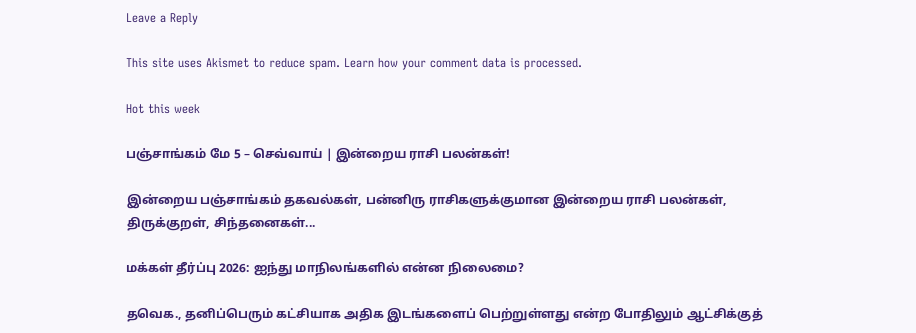Leave a Reply

This site uses Akismet to reduce spam. Learn how your comment data is processed.

Hot this week

பஞ்சாங்கம் மே 5 – செவ்வாய் | இன்றைய ராசி பலன்கள்!

இன்றைய பஞ்சாங்கம் தகவல்கள், பன்னிரு ராசிகளுக்குமான இன்றைய ராசி பலன்கள், திருக்குறள், சிந்தனைகள்...

மக்கள் தீர்ப்பு 2026: ஐந்து மாநிலங்களில் என்ன நிலைமை?

தவெக., தனிப்பெரும் கட்சியாக அதிக இடங்களைப் பெற்றுள்ளது என்ற போதிலும் ஆட்சிக்குத்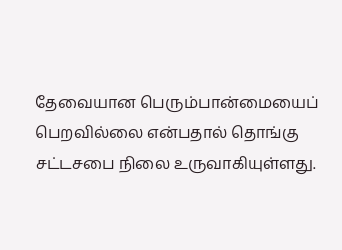தேவையான பெரும்பான்மையைப் பெறவில்லை என்பதால் தொங்கு சட்டசபை நிலை உருவாகியுள்ளது.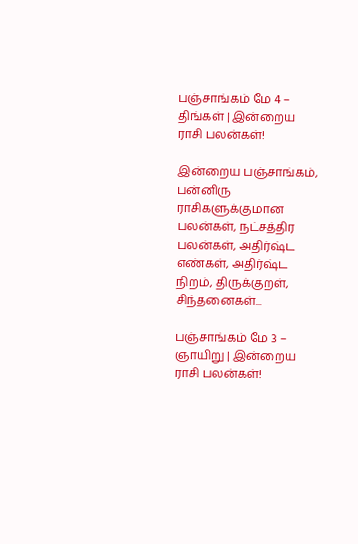பஞ்சாங்கம் மே 4 – திங்கள் | இன்றைய ராசி பலன்கள்!

இன்றைய பஞ்சாங்கம், பன்னிரு ராசிகளுக்குமான பலன்கள், நட்சத்திர பலன்கள், அதிர்ஷ்ட எண்கள், அதிர்ஷ்ட நிறம், திருக்குறள், சிந்தனைகள்...

பஞ்சாங்கம் மே 3 – ஞாயிறு | இன்றைய ராசி பலன்கள்!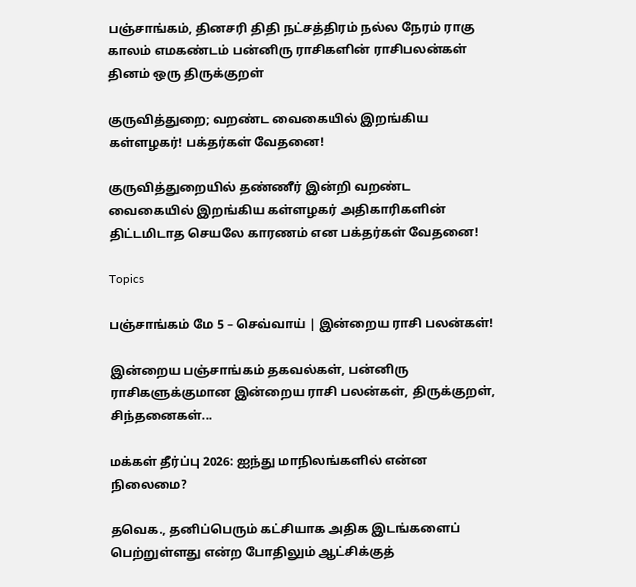பஞ்சாங்கம், தினசரி திதி நட்சத்திரம் நல்ல நேரம் ராகு காலம் எமகண்டம் பன்னிரு ராசிகளின் ராசிபலன்கள் தினம் ஒரு திருக்குறள்

குருவித்துறை; வறண்ட வைகையில் இறங்கிய கள்ளழகர்! பக்தர்கள் வேதனை!

குருவித்துறையில் தண்ணீர் இன்றி வறண்ட வைகையில் இறங்கிய கள்ளழகர் அதிகாரிகளின் திட்டமிடாத செயலே காரணம் என பக்தர்கள் வேதனை!

Topics

பஞ்சாங்கம் மே 5 – செவ்வாய் | இன்றைய ராசி பலன்கள்!

இன்றைய பஞ்சாங்கம் தகவல்கள், பன்னிரு ராசிகளுக்குமான இன்றைய ராசி பலன்கள், திருக்குறள், சிந்தனைகள்...

மக்கள் தீர்ப்பு 2026: ஐந்து மாநிலங்களில் என்ன நிலைமை?

தவெக., தனிப்பெரும் கட்சியாக அதிக இடங்களைப் பெற்றுள்ளது என்ற போதிலும் ஆட்சிக்குத்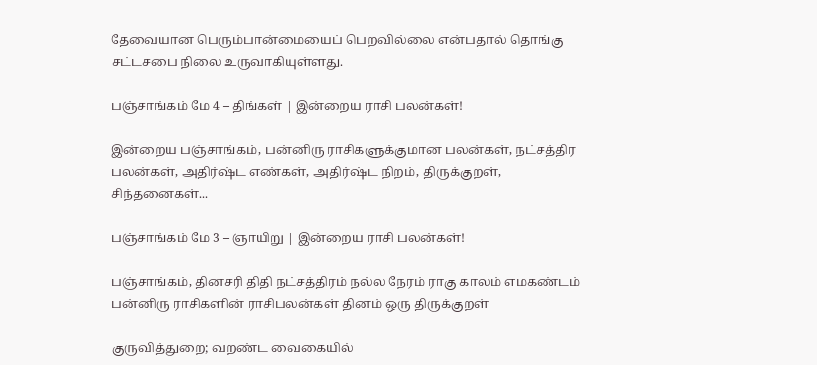தேவையான பெரும்பான்மையைப் பெறவில்லை என்பதால் தொங்கு சட்டசபை நிலை உருவாகியுள்ளது.

பஞ்சாங்கம் மே 4 – திங்கள் | இன்றைய ராசி பலன்கள்!

இன்றைய பஞ்சாங்கம், பன்னிரு ராசிகளுக்குமான பலன்கள், நட்சத்திர பலன்கள், அதிர்ஷ்ட எண்கள், அதிர்ஷ்ட நிறம், திருக்குறள், சிந்தனைகள்...

பஞ்சாங்கம் மே 3 – ஞாயிறு | இன்றைய ராசி பலன்கள்!

பஞ்சாங்கம், தினசரி திதி நட்சத்திரம் நல்ல நேரம் ராகு காலம் எமகண்டம் பன்னிரு ராசிகளின் ராசிபலன்கள் தினம் ஒரு திருக்குறள்

குருவித்துறை; வறண்ட வைகையில்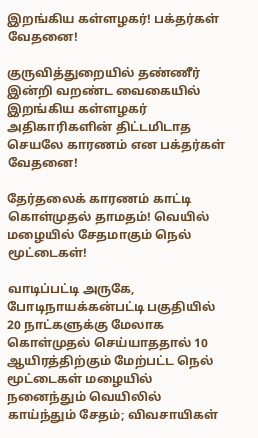இறங்கிய கள்ளழகர்! பக்தர்கள் வேதனை!

குருவித்துறையில் தண்ணீர் இன்றி வறண்ட வைகையில் இறங்கிய கள்ளழகர் அதிகாரிகளின் திட்டமிடாத செயலே காரணம் என பக்தர்கள் வேதனை!

தேர்தலைக் காரணம் காட்டி கொள்முதல் தாமதம்! வெயில் மழையில் சேதமாகும் நெல் மூட்டைகள்!

வாடிப்பட்டி அருகே, போடிநாயக்கன்பட்டி பகுதியில் 20 நாட்களுக்கு மேலாக கொள்முதல் செய்யாததால் 10 ஆயிரத்திற்கும் மேற்பட்ட நெல் மூட்டைகள் மழையில் நனைந்தும் வெயிலில் காய்ந்தும் சேதம்; விவசாயிகள்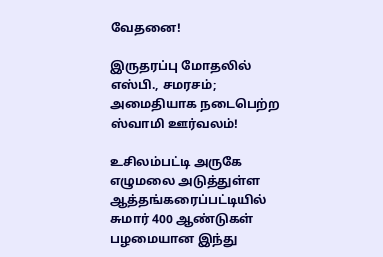வேதனை!

இருதரப்பு மோதலில் எஸ்பி., சமரசம்; அமைதியாக நடைபெற்ற ஸ்வாமி ஊர்வலம்!

உசிலம்பட்டி அருகே எழுமலை அடுத்துள்ள ஆத்தங்கரைப்பட்டியில் சுமார் 400 ஆண்டுகள் பழமையான இந்து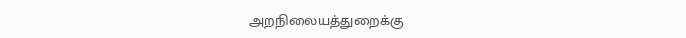அறநிலையத்துறைக்கு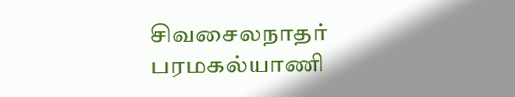சிவசைலநாதர் பரமகல்யாணி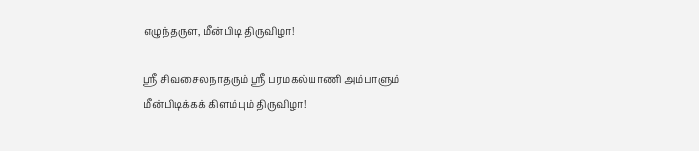எழுந்தருள, மீன்பிடி திருவிழா!

ஸ்ரீ சிவசைலநாதரும் ஸ்ரீ பரமகல்யாணி அம்பாளும் மீன்பிடிக்கக் கிளம்பும் திருவிழா!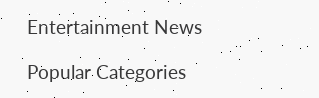Entertainment News

Popular Categories